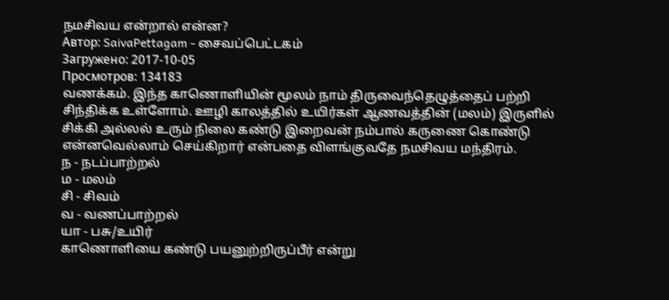நமசிவய என்றால் என்ன?
Автор: SaivaPettagam - சைவப்பெட்டகம்
Загружено: 2017-10-05
Просмотров: 134183
வணக்கம். இந்த காணொளியின் மூலம் நாம் திருவைந்தெழுத்தைப் பற்றி சிந்திக்க உள்ளோம். ஊழி காலத்தில் உயிர்கள் ஆணவத்தின் (மலம்) இருளில் சிக்கி அல்லல் உரும் நிலை கண்டு இறைவன் நம்பால் கருணை கொண்டு என்னவெல்லாம் செய்கிறார் என்பதை விளங்குவதே நமசிவய மந்திரம்.
ந - நடப்பாற்றல்
ம - மலம்
சி - சிவம்
வ - வணப்பாற்றல்
யா - பசு/உயிர்
காணொளியை கண்டு பயனுற்றிருப்பீர் என்று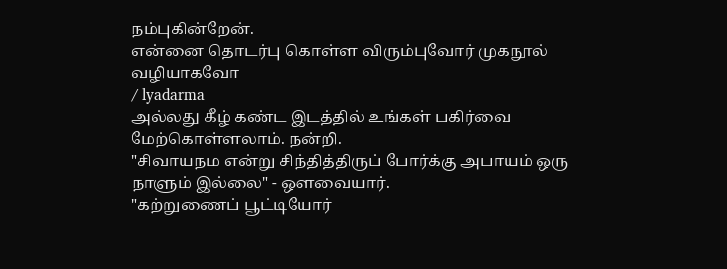நம்புகின்றேன்.
என்னை தொடர்பு கொள்ள விரும்புவோர் முகநூல் வழியாகவோ
/ lyadarma
அல்லது கீழ் கண்ட இடத்தில் உங்கள் பகிர்வை மேற்கொள்ளலாம். நன்றி.
"சிவாயநம என்று சிந்தித்திருப் போர்க்கு அபாயம் ஒரு நாளும் இல்லை" - ஔவையார்.
"கற்றுணைப் பூட்டியோர்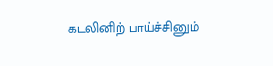கடலினிற் பாய்ச்சினும்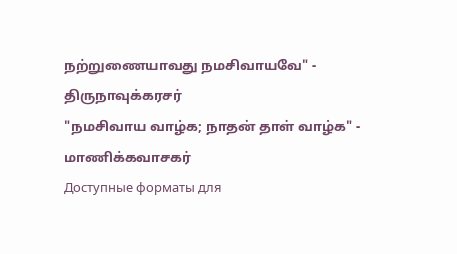நற்றுணையாவது நமசிவாயவே" - திருநாவுக்கரசர்
"நமசிவாய வாழ்க; நாதன் தாள் வாழ்க" - மாணிக்கவாசகர்
Доступные форматы для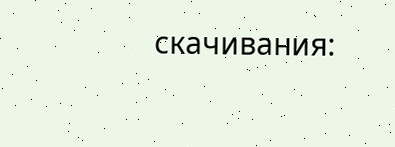скачивания: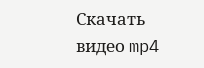Скачать видео mp4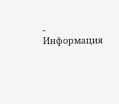-
Информация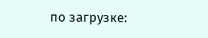по загрузке: